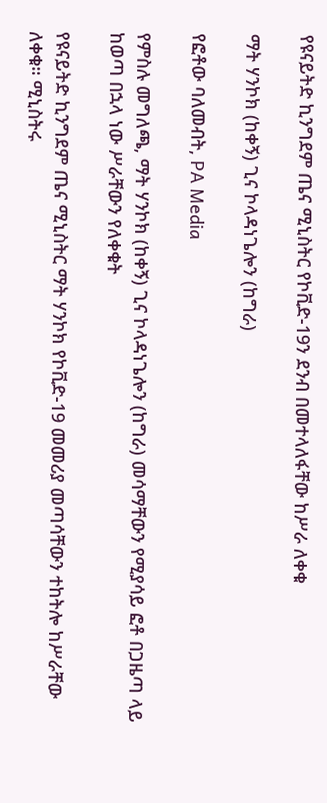የዩናይትድ ኪንግደም ጤና ሚኒስትር የኮቪድ-19ን ደንብ በመተላለፋቸው ከሥራ ለቀቁ

ማት ሃንኮክ (ከቀኝ) ጊና ኮላዳነጌሎን (ከግራ)

የፎቶው ባለመብት, PA Media

የምስሉ መግለጫ, ማት ሃንኮክ (ከቀኝ) ጊና ኮላዳነጌሎን (ከግራ) መሳማቸውን የሚያሳይ ፎቶ በጋዜጣ ላይ ከወጣ በኋላ ነው ሥራቸውን የለቀቁት

የዩናይትድ ኪንግደም ጤና ሚኒስትር ማት ሃንኮክ የኮቪድ-19 መመሪያ መጣሳቸውን ተከትሎ ከሥራቸው ለቀቁ። ሚኒስትሩ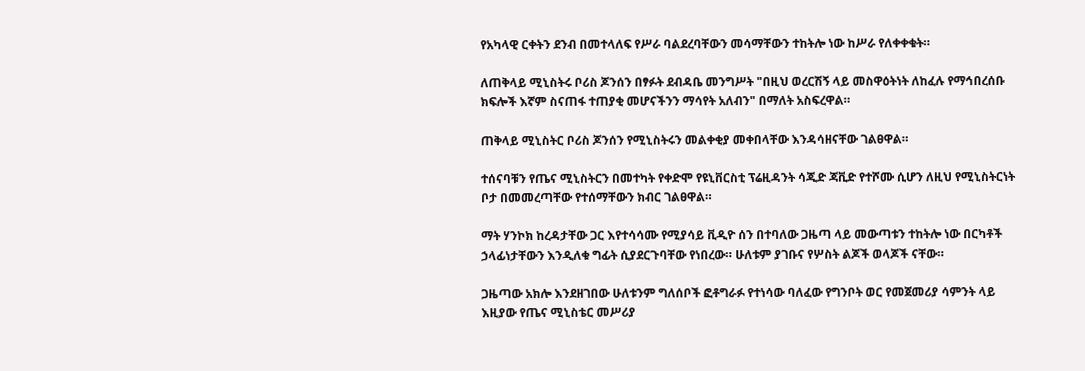የአካላዊ ርቀትን ደንብ በመተላለፍ የሥራ ባልደረባቸውን መሳማቸውን ተከትሎ ነው ከሥራ የለቀቀቁት።

ለጠቅላይ ሚኒስትሩ ቦሪስ ጆንሰን በፃፉት ደብዳቤ መንግሥት "በዚህ ወረርሽኝ ላይ መስዋዕትነት ለከፈሉ የማኅበረሰቡ ክፍሎች እኛም ስናጠፋ ተጠያቂ መሆናችንን ማሳየት አለብን" በማለት አስፍረዋል።

ጠቅላይ ሚኒስትር ቦሪስ ጆንሰን የሚኒስትሩን መልቀቂያ መቀበላቸው እንዳሳዘናቸው ገልፀዋል።

ተሰናባቹን የጤና ሚኒስትርን በመተካት የቀድሞ የዩኒቨርስቲ ፕሬዚዳንት ሳጂድ ጃቪድ የተሾሙ ሲሆን ለዚህ የሚኒስትርነት ቦታ በመመረጣቸው የተሰማቸውን ክብር ገልፀዋል።

ማት ሃንኮክ ከረዳታቸው ጋር እየተሳሳሙ የሚያሳይ ቪዲዮ ሰን በተባለው ጋዜጣ ላይ መውጣቱን ተከትሎ ነው በርካቶች ኃላፊነታቸውን እንዲለቁ ግፊት ሲያደርጉባቸው የነበረው። ሁለቱም ያገቡና የሦስት ልጆች ወላጆች ናቸው።

ጋዜጣው አክሎ እንደዘገበው ሁለቱንም ግለሰቦች ፎቶግራፉ የተነሳው ባለፈው የግንቦት ወር የመጀመሪያ ሳምንት ላይ እዚያው የጤና ሚኒስቴር መሥሪያ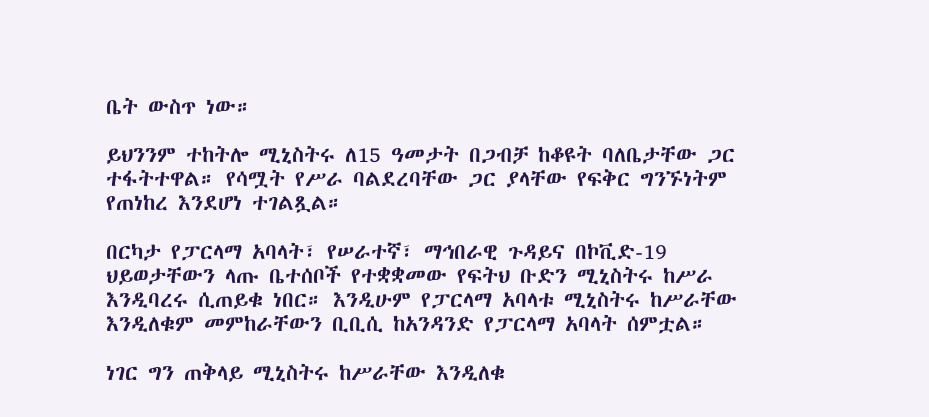ቤት ውስጥ ነው።

ይህንንም ተከትሎ ሚኒስትሩ ለ15 ዓመታት በጋብቻ ከቆዩት ባለቤታቸው ጋር ተፋትተዋል። የሳሟት የሥራ ባልደረባቸው ጋር ያላቸው የፍቅር ግንኙነትም የጠነከረ እንደሆነ ተገልጿል።

በርካታ የፓርላማ አባላት፣ የሠራተኛ፣ ማኅበራዊ ጉዳይና በኮቪድ-19 ህይወታቸውን ላጡ ቤተሰቦች የተቋቋመው የፍትህ ቡድን ሚኒስትሩ ከሥራ እንዲባረሩ ሲጠይቁ ነበር። እንዲሁም የፓርላማ አባላቱ ሚኒስትሩ ከሥራቸው እንዲለቁም መምከራቸውን ቢቢሲ ከአንዳንድ የፓርላማ አባላት ሰምቷል።

ነገር ግን ጠቅላይ ሚኒስትሩ ከሥራቸው እንዲለቁ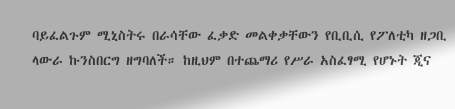ባይፈልጉም ሚኒስትሩ በራሳቸው ፈቃድ መልቀቃቸውን የቢቢሲ የፖለቲካ ዘጋቢ ላውራ ኩንስበርግ ዘግባለች። ከዚህም በተጨማሪ የሥራ አስፈፃሚ የሆኑት ጂና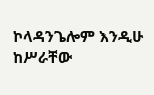ኮላዳንጌሎም እንዲሁ ከሥራቸው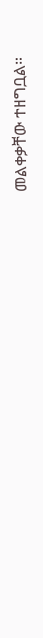መልቀቃቸው ተዘግቧል።